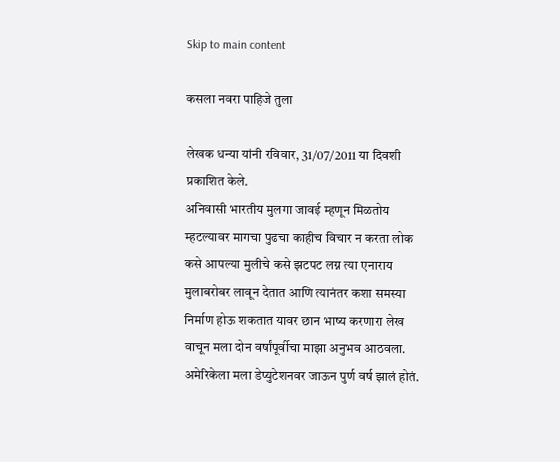Skip to main content

कसला नवरा पाहिजे तुला

लेखक धन्या यांनी रविवार, 31/07/2011 या दिवशी प्रकाशित केले.
अनिवासी भारतीय मुलगा जावई म्हणून मिळतोय म्हटल्यावर मागचा पुढचा काहीच विचार न करता लोक कसे आपल्या मुलीचे कसे झटपट लग्न त्या एनाराय मुलाबरोबर लावून देतात आणि त्यानंतर कशा समस्या निर्माण होऊ शकतात यावर छान भाष्य करणारा लेख वाचून मला दोन वर्षांपूर्वीचा माझा अनुभव आठवला. अमेरिकेला मला डेप्युटेशनवर जाऊन पुर्ण वर्ष झालं होतं.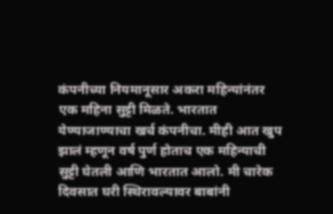कंपनीच्या नियमानूसार अकरा महिन्यांनंतर एक महिना सुट्टी मिळते. भारतात येण्याजाण्याचा खर्च कंपनीचा. मीही आत खुप झालं म्हणून वर्ष पुर्ण होताच एक महिन्याची सुट्टी घेतली आणि भारतात आलो. मी चारेक दिवसात घरी स्थिरावल्यावर बाबांनी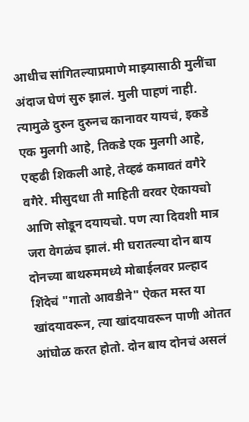आधीच सांगितल्याप्रमाणे माझ्यासाठी मुलींचा अंदाज घेणं सुरु झालं. मुली पाहणं नाही. त्यामुळे दुरुन दुरुनच कानावर यायचं, इकडे एक मुलगी आहे, तिकडे एक मुलगी आहे, एव्हढी शिकली आहे, तेव्हढं कमावतं वगैरे वगैरे. मीसुदधा ती माहिती वरवर ऐकायचो आणि सोडून दयायचो. पण त्या दिवशी मात्र जरा वेगळंच झालं. मी घरातल्या दोन बाय दोनच्या बाथरुममध्ये मोबाईलवर प्रल्हाद शिंदेचं "गातो आवडीने" ऐकत मस्त या खांदयावरून, त्या खांदयावरून पाणी ओतत आंघोळ करत होतो. दोन बाय दोनचं असलं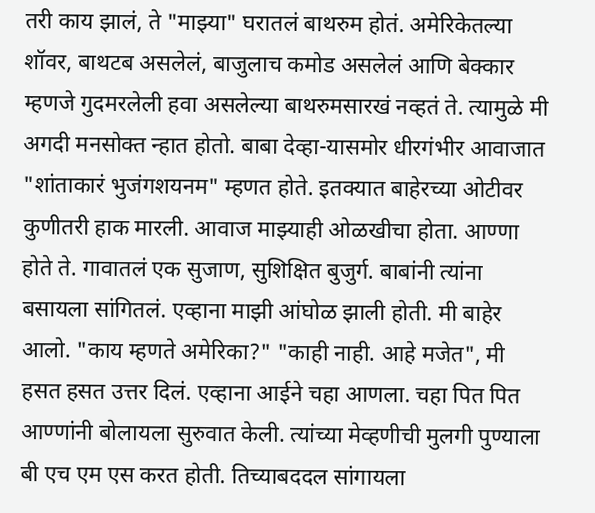तरी काय झालं, ते "माझ्या" घरातलं बाथरुम होतं. अमेरिकेतल्या शॉवर, बाथटब असलेलं, बाजुलाच कमोड असलेलं आणि बेक्कार म्हणजे गुदमरलेली हवा असलेल्या बाथरुमसारखं नव्हतं ते. त्यामुळे मी अगदी मनसोक्त न्हात होतो. बाबा देव्हा-यासमोर धीरगंभीर आवाजात "शांताकारं भुजंगशयनम" म्हणत होते. इतक्यात बाहेरच्या ओटीवर कुणीतरी हाक मारली. आवाज माझ्याही ओळखीचा होता. आण्णा होते ते. गावातलं एक सुजाण, सुशिक्षित बुजुर्ग. बाबांनी त्यांना बसायला सांगितलं. एव्हाना माझी आंघोळ झाली होती. मी बाहेर आलो. "काय म्हणते अमेरिका?" "काही नाही. आहे मजेत", मी हसत हसत उत्तर दिलं. एव्हाना आईने चहा आणला. चहा पित पित आण्णांनी बोलायला सुरुवात केली. त्यांच्या मेव्हणीची मुलगी पुण्याला बी एच एम एस करत होती. तिच्याबददल सांगायला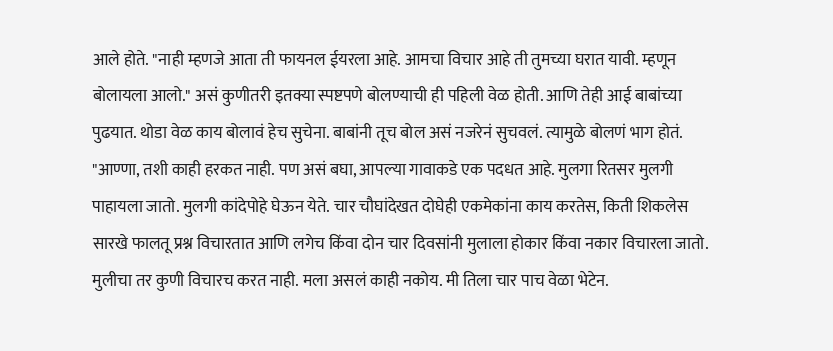आले होते. "नाही म्हणजे आता ती फायनल ईयरला आहे. आमचा विचार आहे ती तुमच्या घरात यावी. म्हणून बोलायला आलो." असं कुणीतरी इतक्या स्पष्टपणे बोलण्याची ही पहिली वेळ होती. आणि तेही आई बाबांच्या पुढयात. थोडा वेळ काय बोलावं हेच सुचेना. बाबांनी तूच बोल असं नजरेनं सुचवलं. त्यामुळे बोलणं भाग होतं. "आण्णा, तशी काही हरकत नाही. पण असं बघा, आपल्या गावाकडे एक पदधत आहे. मुलगा रितसर मुलगी पाहायला जातो. मुलगी कांदेपोहे घेऊन येते. चार चौघांदेखत दोघेही एकमेकांना काय करतेस, किती शिकलेस सारखे फालतू प्रश्न विचारतात आणि लगेच किंवा दोन चार दिवसांनी मुलाला होकार किंवा नकार विचारला जातो. मुलीचा तर कुणी विचारच करत नाही. मला असलं काही नकोय. मी तिला चार पाच वेळा भेटेन.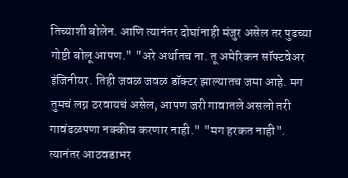तिच्याशी बोलेन. आणि त्यानंतर दोघांनाही मंजुर असेल तर पुढच्या गोष्टी बोलू आपण." "अरे अर्थातच ना. तू अमेरिकन सॉफ्टवेअर इंजिनीयर. तिही जवळ जवळ डॉक्टर झाल्यातच जमा आहे. मग तुमचं लग्न ठरवायचं असेल, आपण जरी गावातले असलो तरी गावंढळपणा नक्कीच करणार नाही." "मग हरकत नाही". त्यानंतर आठवडाभर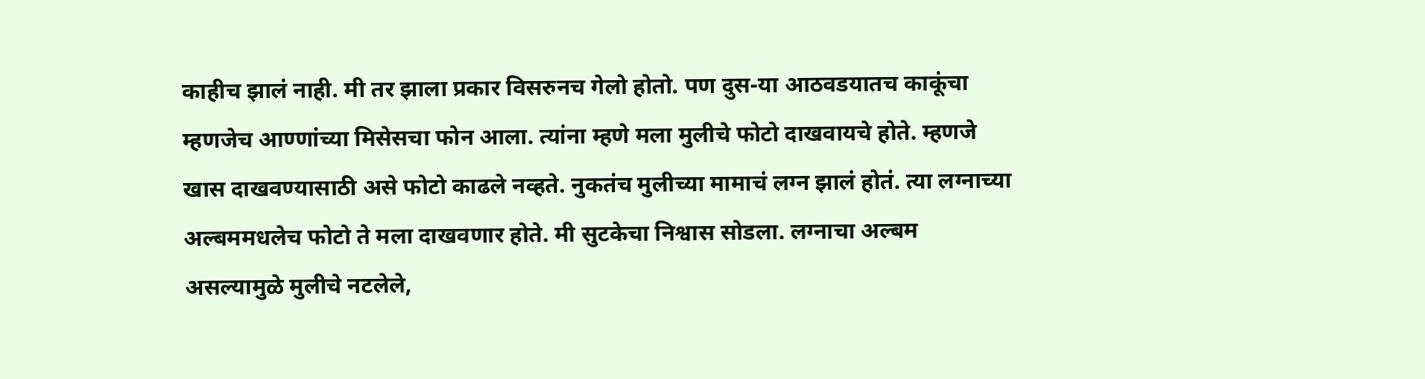काहीच झालं नाही. मी तर झाला प्रकार विसरुनच गेलो होतो. पण दुस-या आठवडयातच काकूंचा म्हणजेच आण्णांच्या मिसेसचा फोन आला. त्यांना म्हणे मला मुलीचे फोटो दाखवायचे होते. म्हणजे खास दाखवण्यासाठी असे फोटो काढले नव्हते. नुकतंच मुलीच्या मामाचं लग्न झालं होतं. त्या लग्नाच्या अल्बममधलेच फोटो ते मला दाखवणार होते. मी सुटकेचा निश्वास सोडला. लग्नाचा अल्बम असल्यामुळे मुलीचे नटलेले,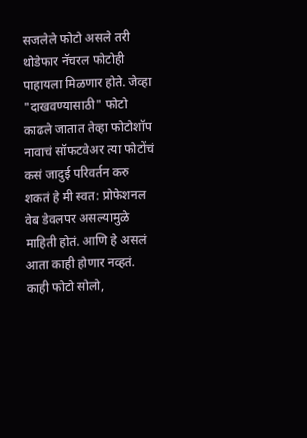सजलेले फोटो असले तरी थोडेफार नॅचरल फोटोही पाहायला मिळणार होते. जेव्हा "दाखवण्यासाठी" फोटो काढले जातात तेव्हा फोटोशॉप नावाचं सॉफटवेअर त्या फोटोंचं कसं जादुई परिवर्तन करु शकतं हे मी स्वत: प्रोफेशनल वेब डेवलपर असल्यामुळे माहिती होतं. आणि हे असलं आता काही होणार नव्हतं. काही फोटो सोलो,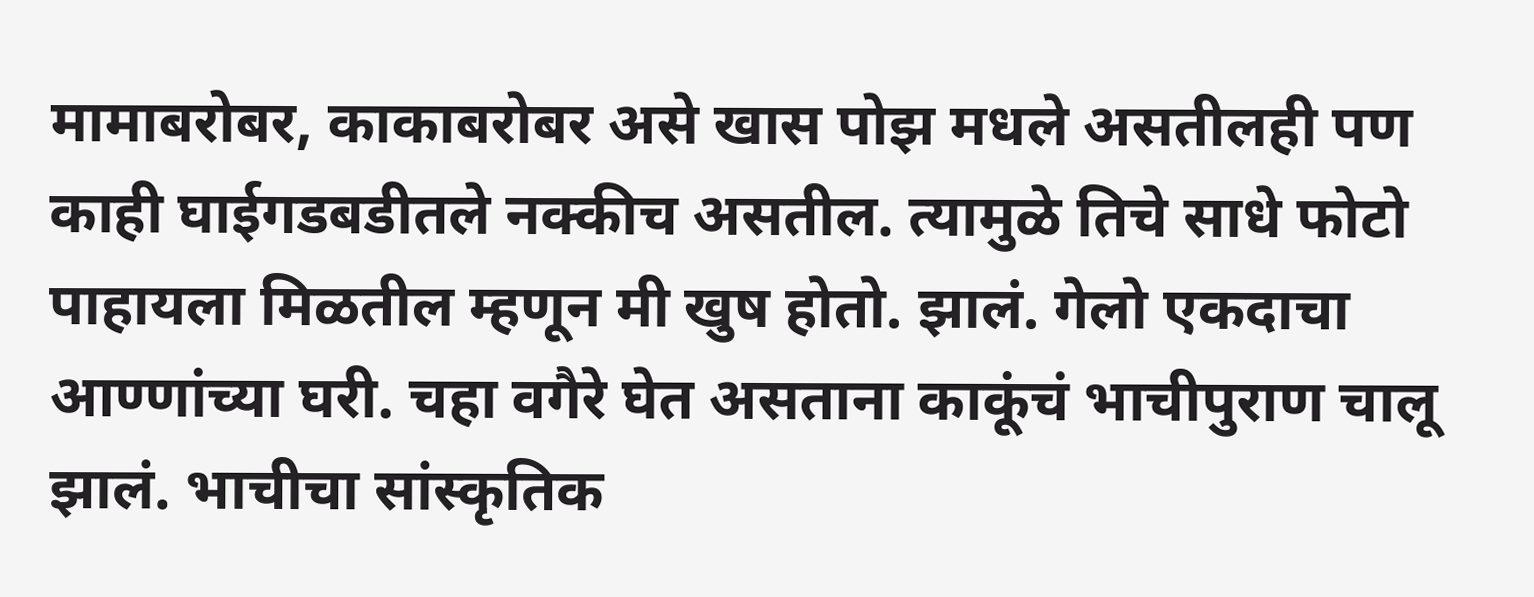मामाबरोबर, काकाबरोबर असे खास पोझ मधले असतीलही पण काही घाईगडबडीतले नक्कीच असतील. त्यामुळे तिचे साधे फोटो पाहायला मिळतील म्हणून मी खुष होतो. झालं. गेलो एकदाचा आण्णांच्या घरी. चहा वगैरे घेत असताना काकूंचं भाचीपुराण चालू झालं. भाचीचा सांस्कृतिक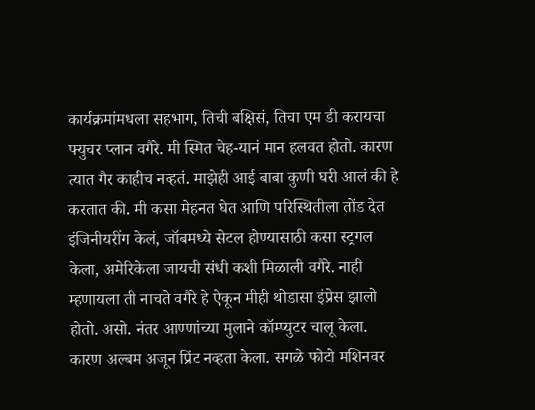कार्यक्रमांमधला सहभाग, तिची बक्षिसं, तिचा एम डी करायचा फ्युचर प्लान वगैरे. मी स्मित चेह-यानं मान हलवत होतो. कारण त्यात गैर काहीच नव्हतं. माझेही आई बाबा कुणी घरी आलं की हे करतात की. मी कसा मेहनत घेत आणि परिस्थितीला तोंड देत इंजिनीयरींग केलं, जॉबमध्ये सेटल होण्यासाठी कसा स्ट्रगल केला, अमेरिकेला जायची संधी कशी मिळाली वगैरे. नाही म्हणायला ती नाचते वगैरे हे ऐकून मीही थोडासा इंप्रेस झालो होतो. असो. नंतर आण्णांच्या मुलाने कॉम्प्युटर चालू केला. कारण अल्बम अजून प्रिंट नव्हता केला. सगळे फोटो मशिनवर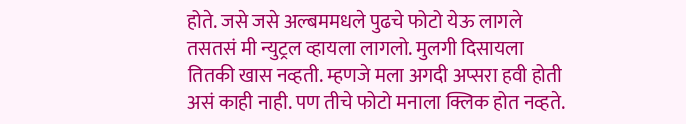होते. जसे जसे अल्बममधले पुढचे फोटो येऊ लागले तसतसं मी न्युट्रल व्हायला लागलो. मुलगी दिसायला तितकी खास नव्हती. म्हणजे मला अगदी अप्सरा हवी होती असं काही नाही. पण तीचे फोटो मनाला क्लिक होत नव्हते.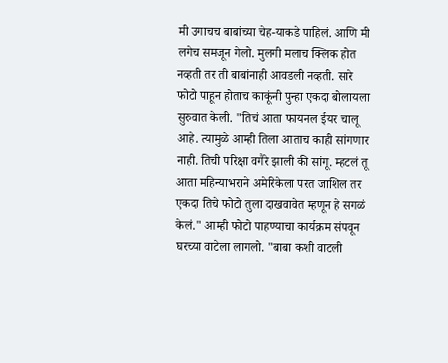मी उगाचच बाबांच्या चेह-याकडे पाहिलं. आणि मी लगेच समजून गेलो. मुलगी मलाच क्लिक होत नव्हती तर ती बाबांनाही आवडली नव्हती. सारे फोटो पाहून होताच काकूंनी पुन्हा एकदा बोलायला सुरुवात केली. "तिचं आता फायनल ईयर चालू आहे. त्यामुळे आम्ही तिला आताच काही सांगणार नाही. तिची परिक्षा वगैरे झाली की सांगू. म्हटलं तू आता महिन्याभराने अमेरिकेला परत जाशिल तर एकदा तिचे फोटो तुला दाखवावेत म्हणून हे सगळं केलं." आम्ही फोटो पाहण्याचा कार्यक्रम संपवून घरच्या वाटेला लागलो. "बाबा कशी वाटली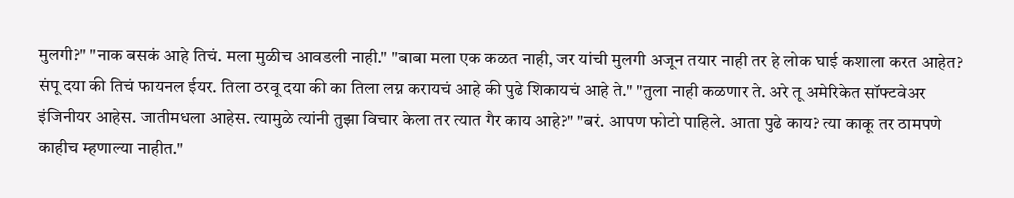मुलगी?" "नाक बसकं आहे तिचं. मला मुळीच आवडली नाही." "बाबा मला एक कळत नाही, जर यांची मुलगी अजून तयार नाही तर हे लोक घाई कशाला करत आहेत? संपू दया की तिचं फायनल ईयर. तिला ठरवू दया की का तिला लग्न करायचं आहे की पुढे शिकायचं आहे ते." "तुला नाही कळणार ते. अरे तू अमेरिकेत सॉफ्टवेअर इंजिनीयर आहेस. जातीमधला आहेस. त्यामुळे त्यांनी तुझा विचार केला तर त्यात गैर काय आहे?" "बरं. आपण फोटो पाहिले. आता पुढे काय? त्या काकू तर ठामपणे काहीच म्हणाल्या नाहीत."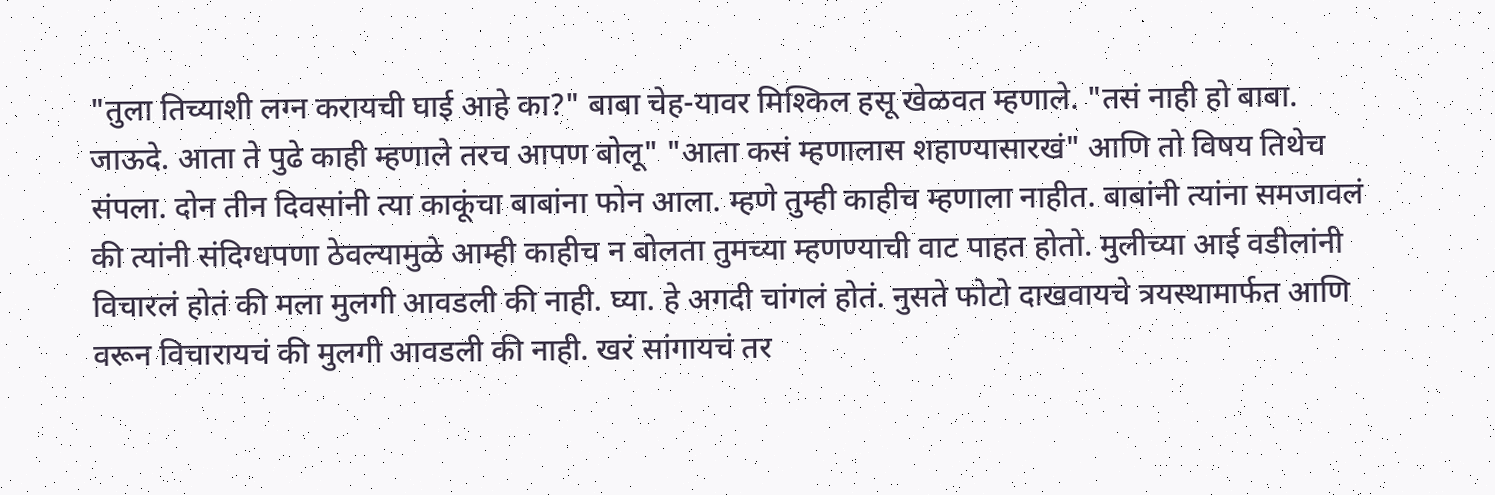"तुला तिच्याशी लग्न करायची घाई आहे का?" बाबा चेह-यावर मिश्किल हसू खेळवत म्हणाले. "तसं नाही हो बाबा. जाऊदे. आता ते पुढे काही म्हणाले तरच आपण बोलू" "आता कसं म्हणालास शहाण्यासारखं" आणि तो विषय तिथेच संपला. दोन तीन दिवसांनी त्या काकूंचा बाबांना फोन आला. म्हणे तुम्ही काहीच म्हणाला नाहीत. बाबांनी त्यांना समजावलं की त्यांनी संदिग्धपणा ठेवल्यामुळे आम्ही काहीच न बोलता तुमच्या म्हणण्याची वाट पाहत होतो. मुलीच्या आई वडीलांनी विचारलं होतं की मला मुलगी आवडली की नाही. घ्या. हे अगदी चांगलं होतं. नुसते फोटो दाखवायचे त्रयस्थामार्फत आणि वरून विचारायचं की मुलगी आवडली की नाही. खरं सांगायचं तर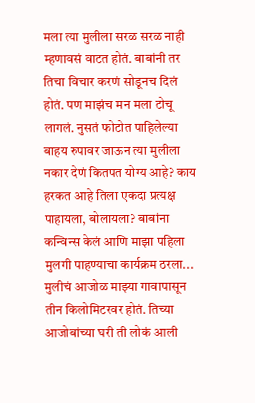मला त्या मुलीला सरळ सरळ नाही म्हणावसं वाटत होतं. बाबांनी तर तिचा विचार करणं सोडूनच दिलं होतं. पण माझंच मन मला टोचू लागलं. नुसतं फोटोत पाहिलेल्या बाहय रुपावर जाऊन त्या मुलीला नकार देणं कितपत योग्य आहे? काय हरकत आहे तिला एकदा प्रत्यक्ष पाहायला, बोलायला? बाबांना कन्विन्स केलं आणि माझा पहिला मुलगी पाहण्याचा कार्यक्रम ठरला... मुलीचं आजोळ माझ्या गावापासून तीन किलोमिटरवर होतं. तिच्या आजोबांच्या घरी ती लोकं आली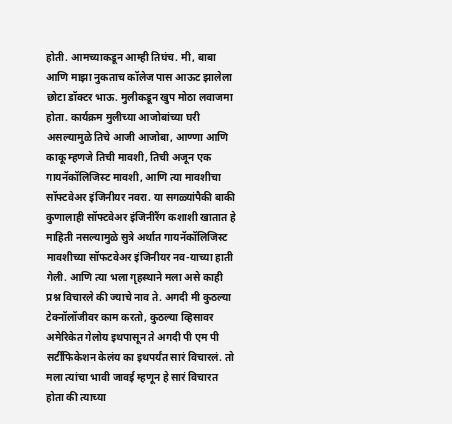होती. आमच्याकडून आम्ही तिघंच. मी, बाबा आणि माझा नुकताच कॉलेज पास आऊट झालेला छोटा डॉक्टर भाऊ. मुलीकडून खुप मोठा लवाजमा होता. कार्यक्रम मुलीच्या आजोबांच्या घरी असल्यामुळे तिचे आजी आजोबा, आण्णा आणि काकू म्हणजे तिची मावशी, तिची अजून एक गायनॅकॉलिजिस्ट मावशी, आणि त्या मावशीचा सॉफ्टवेअर इंजिनीयर नवरा. या सगळ्यांपैकी बाकी कुणालाही सॉफ्टवेअर इंजिनीरैंग कशाशी खातात हे माहिती नसल्यामुळे सुत्रे अर्थात गायनॅकॉलिजिस्ट मावशीच्या सॉफटवेअर इंजिनीयर नव-याच्या हाती गेली. आणि त्या भला गृहस्थाने मला असे काही प्रश्न विचारले की ज्याचे नाव ते. अगदी मी कुठल्या टेक्नॉलॉजीवर काम करतो, कुठल्या व्हिसावर अमेरिकेत गेलोय इथपासून ते अगदी पी एम पी सर्टीफिकेशन केलंय का इथपर्यंत सारं विचारलं. तो मला त्यांचा भावी जावई म्हणून हे सारं विचारत होता की त्याच्या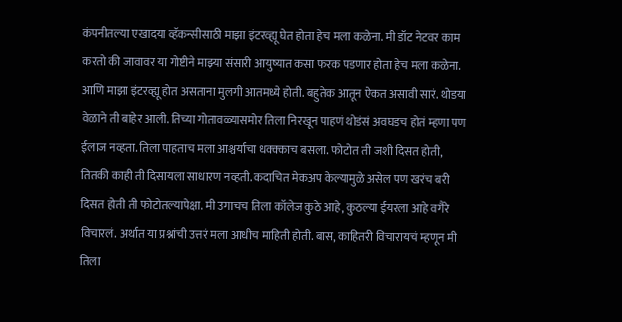कंपनीतल्या एखादया व्हॅकन्सीसाठी माझा इंटरव्ह्यू घेत होता हेच मला कळेना. मी डॉट नेटवर काम करतो की जावावर या गोष्टीने माझ्या संसारी आयुष्यात कसा फरक पडणार होता हेच मला कळेना. आणि माझा इंटरव्ह्यू होत असताना मुलगी आतमध्ये होती. बहुतेक आतून ऐकत असावी सारं. थोडया वेळाने ती बाहेर आली. तिच्या गोतावळ्यासमोर तिला निरखून पाहणं थोडंसं अवघडच होतं म्हणा पण ईलाज नव्हता. तिला पाहताच मला आश्चर्याचा धक्क्काच बसला. फोटोत ती जशी दिसत होती, तितकी काही ती दिसायला साधारण नव्हती. कदाचित मेकअप केल्यामुळे असेल पण खरंच बरी दिसत होती ती फोटोतल्यापेक्षा. मी उगाचच तिला कॉलेज कुठे आहे, कुठल्या ईयरला आहे वगैरे विचारलं. अर्थात या प्रश्नांची उत्तरं मला आधीच माहिती होती. बास, काहितरी विचारायचं म्हणून मी तिला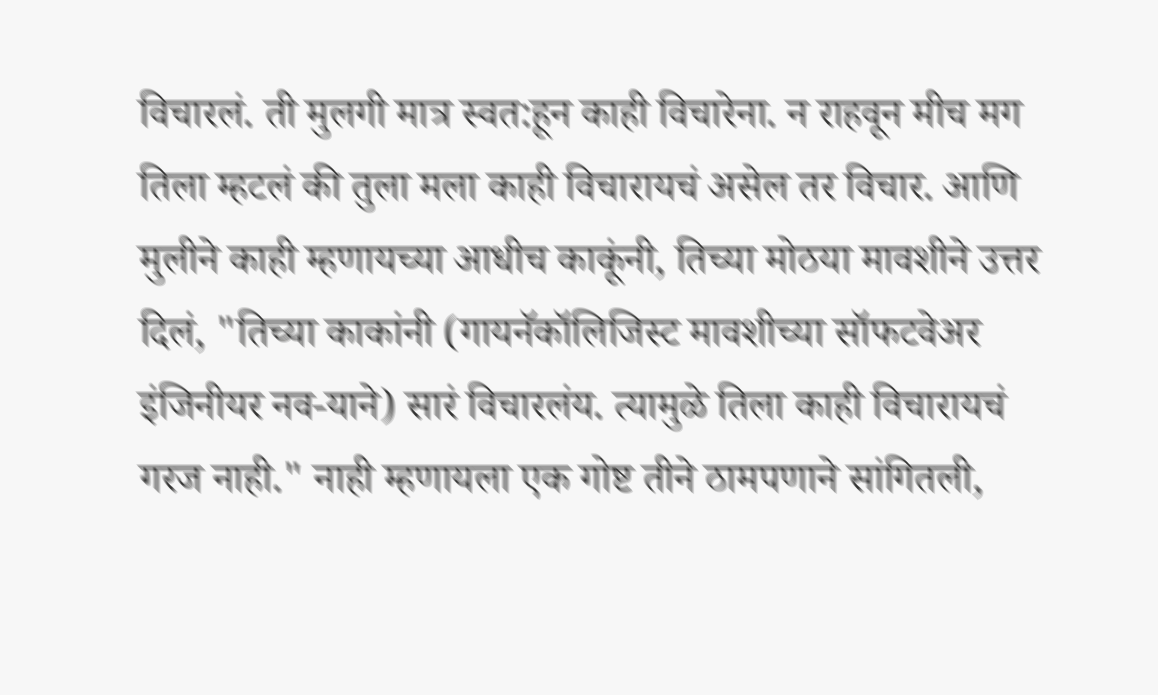विचारलं. ती मुलगी मात्र स्वत:हून काही विचारेना. न राहवून मीच मग तिला म्हटलं की तुला मला काही विचारायचं असेल तर विचार. आणि मुलीने काही म्हणायच्या आधीच काकूंनी, तिच्या मोठया मावशीने उत्तर दिलं, "तिच्या काकांनी (गायनॅकॉलिजिस्ट मावशीच्या सॉफटवेअर इंजिनीयर नव-याने) सारं विचारलंय. त्यामुळे तिला काही विचारायचं गरज नाही." नाही म्हणायला एक गोष्ट तीने ठामपणाने सांगितली,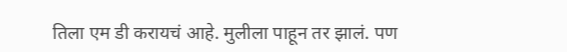तिला एम डी करायचं आहे. मुलीला पाहून तर झालं. पण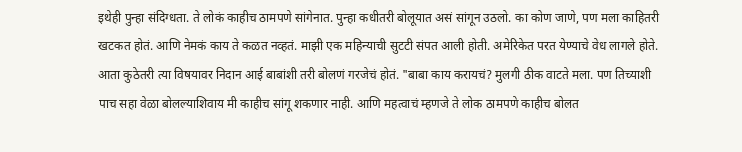इथेही पुन्हा संदिग्धता. ते लोकं काहीच ठामपणे सांगेनात. पुन्हा कधीतरी बोलूयात असं सांगून उठलो. का कोण जाणे, पण मला काहितरी खटकत होतं. आणि नेमकं काय ते कळत नव्हतं. माझी एक महिन्याची सुटटी संपत आली होती. अमेरिकेत परत येण्याचे वेध लागले होते. आता कुठेतरी त्या विषयावर निदान आई बाबांशी तरी बोलणं गरजेचं होतं. "बाबा काय करायचं? मुलगी ठीक वाटते मला. पण तिच्याशी पाच सहा वेळा बोलल्याशिवाय मी काहीच सांगू शकणार नाही. आणि महत्वाचं म्हणजे ते लोक ठामपणे काहीच बोलत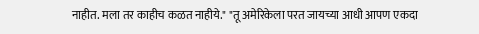नाहीत. मला तर काहीच कळत नाहीये." "तू अमेरिकेला परत जायच्या आधी आपण एकदा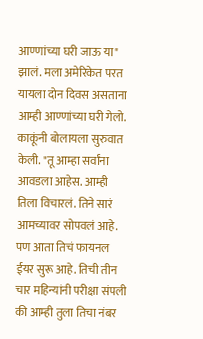आण्णांच्या घरी जाऊ या" झालं. मला अमेरिकेत परत यायला दोन दिवस असताना आम्ही आण्णांच्या घरी गेलो. काकूंनी बोलायला सुरुवात केली. "तू आम्हा सर्वांना आवडला आहेस. आम्ही तिला विचारलं. तिने सारं आमच्यावर सोपवलं आहे. पण आता तिचं फायनल ईयर सुरू आहे. तिची तीन चार महिन्यांनी परीक्षा संपली की आम्ही तुला तिचा नंबर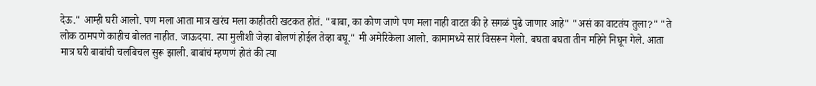देऊ." आम्ही घरी आलो. पण मला आता मात्र खरंच मला काहीतरी खटकत होतं. "बाबा, का कोण जाणे पण मला नाही वाटत की हे सगळं पुढे जाणार आहे" "असं का वाटतंय तुला?" "ते लोक ठामपणे काहीच बोलत नाहीत. जाऊदया. त्या मुलीशी जेव्हा बोलणं होईल तेव्हा बघू." मी अमेरिकेला आलो. कामामध्ये सारं विसरून गेलो. बघता बघता तीन महिने निघून गेले. आता मात्र घरी बाबांची चलबिचल सुरू झाली. बाबांचं म्हणणं होतं की त्या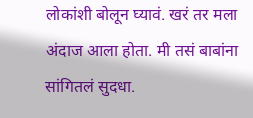लोकांशी बोलून घ्यावं. खरं तर मला अंदाज आला होता. मी तसं बाबांना सांगितलं सुदधा.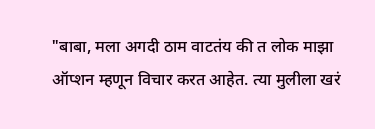"बाबा, मला अगदी ठाम वाटतंय की त लोक माझा ऑप्शन म्हणून विचार करत आहेत. त्या मुलीला खरं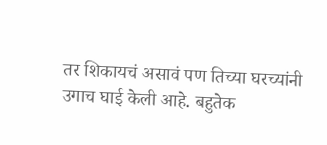तर शिकायचं असावं पण तिच्या घरच्यांनी उगाच घाई केली आहे. बहुतेक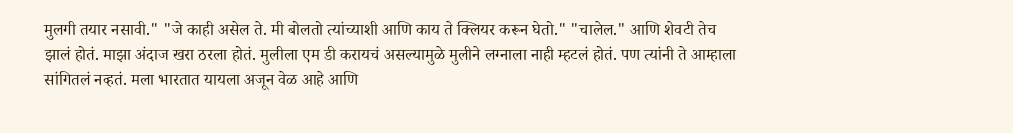मुलगी तयार नसावी." "जे काही असेल ते. मी बोलतो त्यांच्याशी आणि काय ते क्लियर करून घेतो." "चालेल." आणि शेवटी तेच झालं होतं. माझा अंदाज खरा ठरला होतं. मुलीला एम डी करायचं असल्यामुळे मुलीने लग्नाला नाही म्हटलं होतं. पण त्यांनी ते आम्हाला सांगितलं नव्हतं. मला भारतात यायला अजून वेळ आहे आणि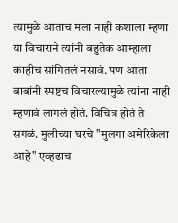त्यामुळे आताच मला नाही कशाला म्हणा या विचाराने त्यांनी बहुतेक आम्हाला काहीच सांगितलं नसावं. पण आता बाबांनी स्पष्टच विचारल्यामुळे त्यांना नाही म्हणावं लागलं होतं. विचित्र होतं ते सगळं. मुलीच्या घरचे "मुलगा अमेरिकेला आहे" एव्हढाच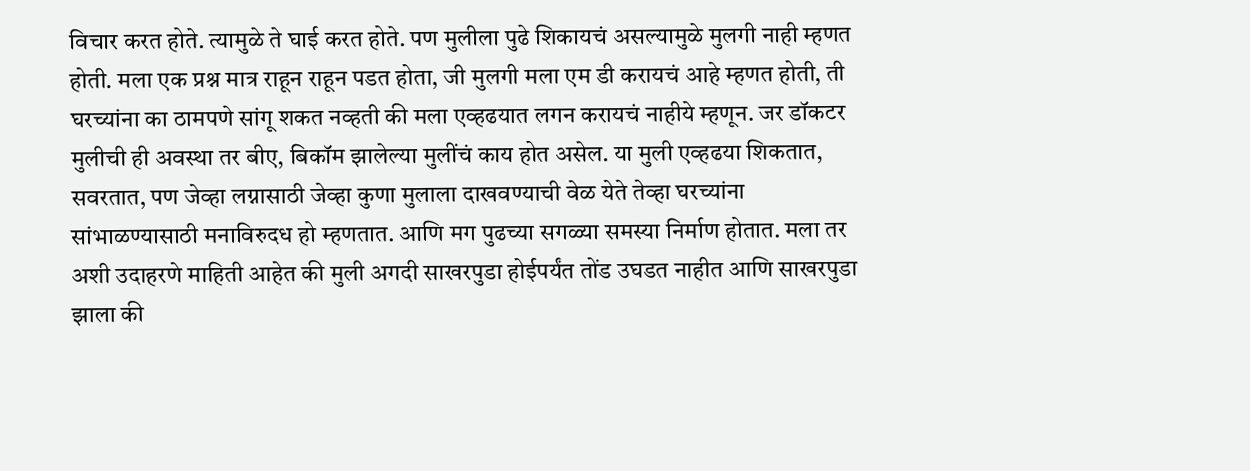विचार करत होते. त्यामुळे ते घाई करत होते. पण मुलीला पुढे शिकायचं असल्यामुळे मुलगी नाही म्हणत होती. मला एक प्रश्न मात्र राहून राहून पडत होता, जी मुलगी मला एम डी करायचं आहे म्हणत होती, ती घरच्यांना का ठामपणे सांगू शकत नव्हती की मला एव्हढयात लगन करायचं नाहीये म्हणून. जर डॉकटर मुलीची ही अवस्था तर बीए, बिकॉम झालेल्या मुलींचं काय होत असेल. या मुली एव्हढया शिकतात, सवरतात, पण जेव्हा लग्नासाठी जेव्हा कुणा मुलाला दाखवण्याची वेळ येते तेव्हा घरच्यांना सांभाळण्यासाठी मनाविरुदध हो म्हणतात. आणि मग पुढच्या सगळ्या समस्या निर्माण होतात. मला तर अशी उदाहरणे माहिती आहेत की मुली अगदी साखरपुडा होईपर्यंत तोंड उघडत नाहीत आणि साखरपुडा झाला की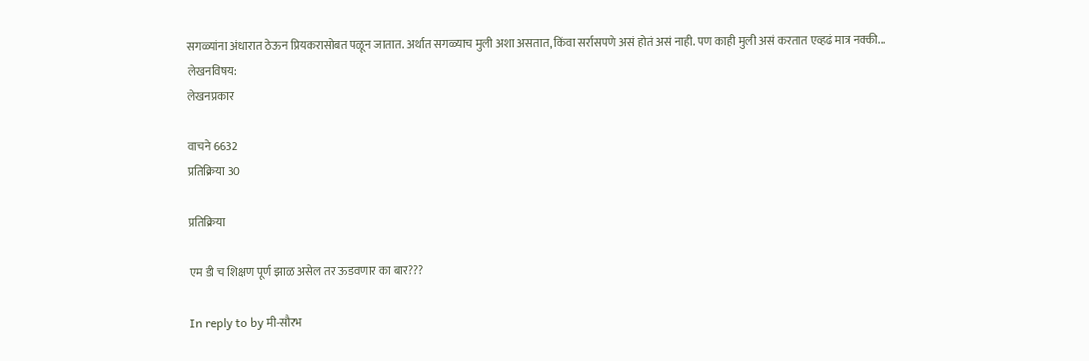सगळ्यांना अंधारात ठेऊन प्रियकरासोबत पळून जातात. अर्थात सगळ्याच मुली अशा असतात, किंवा सर्रासपणे असं होतं असं नाही. पण काही मुली असं करतात एव्हढं मात्र नक्की...
लेखनविषय:
लेखनप्रकार

वाचने 6632
प्रतिक्रिया 30

प्रतिक्रिया

एम डी च शिक्षण पूर्ण झाळ असेल तर ऊडवणार का बार???

In reply to by मी-सौरभ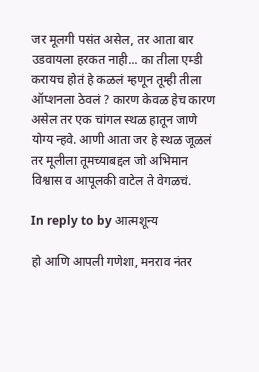जर मूलगी पसंत असेल, तर आता बार उडवायला हरकत नाही... का तीला एम्डी करायच होतं हे कळलं म्हणून तूम्ही तीला ऑप्शनला ठेवलं ? कारण केवळ हेच कारण असेल तर एक चांगल स्थळ हातून जाणे योग्य न्हवे. आणी आता जर हे स्थळ जूळलं तर मूलीला तूमच्याबद्दल जो अभिमान विश्वास व आपूलकी वाटेल ते वेगळचं.

In reply to by आत्मशून्य

हो आणि आपली गणेशा, मनराव नंतर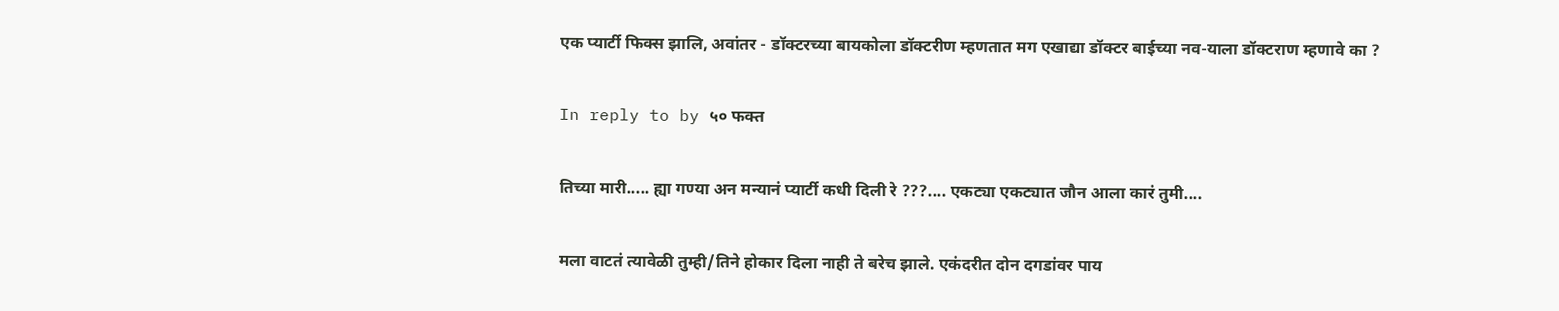एक प्यार्टी फिक्स झालि, अवांतर - डॉक्टरच्या बायकोला डॉक्टरीण म्हणतात मग एखाद्या डॉक्टर बाईच्या नव-याला डॉक्टराण म्हणावे का ?

In reply to by ५० फक्त

तिच्या मारी..... ह्या गण्या अन मन्यानं प्यार्टी कधी दिली रे ???.... एकट्या एकट्यात जौन आला कारं तुमी....

मला वाटतं त्यावेळी तुम्ही/तिने होकार दिला नाही ते बरेच झाले. एकंदरीत दोन दगडांवर पाय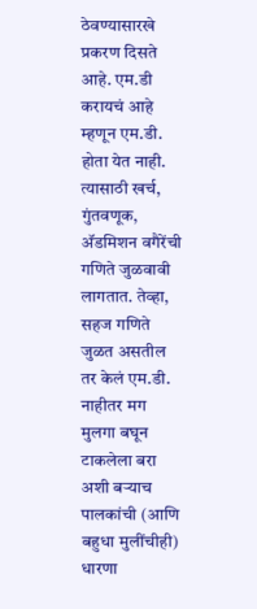ठेवण्यासारखे प्रकरण दिसते आहे. एम.डी करायचं आहे म्हणून एम.डी. होता येत नाही. त्यासाठी खर्च, गुंतवणूक, अ‍ॅडमिशन वगैरेंची गणिते जुळवावी लागतात. तेव्हा, सहज गणिते जुळत असतील तर केलं एम.डी. नाहीतर मग मुलगा बघून टाकलेला बरा अशी बर्‍याच पालकांची (आणि बहुधा मुलींचीही) धारणा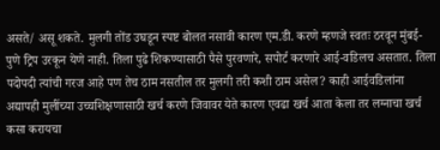असते/ असू शकते. मुलगी तोंड उघडून स्पष्ट बोलत नसावी कारण एम.डी. करणे म्हणजे स्वतः ठरवून मुंबई-पुणे ट्रिप उरकून येणे नाही. तिला पुढे शिकण्यासाठी पैसे पुरवणारे, सपोर्ट करणारे आई-वडिलच असतात. तिला पदोपदी त्यांची गरज आहे पण तेच ठाम नसतील तर मुलगी तरी कशी ठाम असेल? काही आईवडिलांना अद्यापही मुलींच्या उच्चशिक्षणासाठी खर्च करणे जिवावर येते कारण एवढा खर्च आता केला तर लग्नाचा खर्च कसा करायचा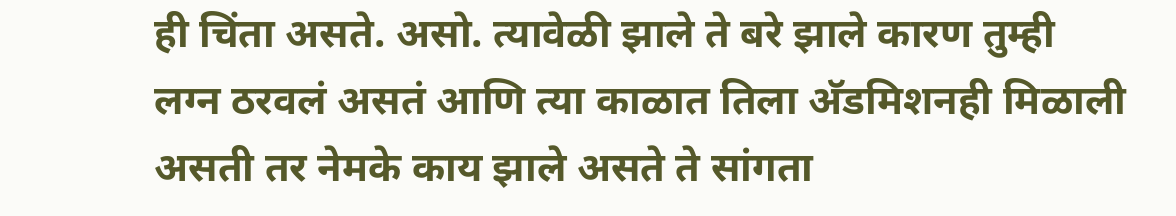ही चिंता असते. असो. त्यावेळी झाले ते बरे झाले कारण तुम्ही लग्न ठरवलं असतं आणि त्या काळात तिला अ‍ॅडमिशनही मिळाली असती तर नेमके काय झाले असते ते सांगता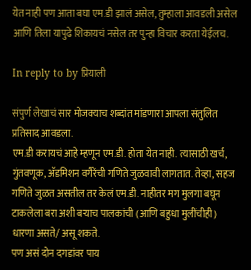येत नाही पण आता बघा एम.डी झालं असेल, तुम्हाला आवडली असेल आणि तिला यापुढे शिकायचं नसेल तर पुन्हा विचार करता येईलच.

In reply to by प्रियाली

संपुर्ण लेखाचं सार मोजक्याच शब्दांत मांडणारा आपला संतुलित प्रतिसाद आवडला.
एम.डी करायचं आहे म्हणून एम.डी. होता येत नाही. त्यासाठी खर्च, गुंतवणूक, अ‍ॅडमिशन वगैरेंची गणिते जुळवावी लागतात. तेव्हा, सहज गणिते जुळत असतील तर केलं एम.डी. नाहीतर मग मुलगा बघून टाकलेला बरा अशी बर्‍याच पालकांची (आणि बहुधा मुलींचीही) धारणा असते/ असू शकते.
पण असं दोन दगडांवर पाय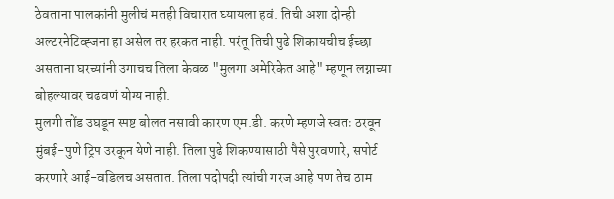ठेवताना पालकांनी मुलीचं मतही विचारात घ्यायला हवं. तिची अशा दोन्ही अल्टरनेटिव्ह्जना हा असेल तर हरकत नाही. परंतू तिची पुढे शिकायचीच ईच्छा असताना घरच्यांनी उगाचच तिला केवळ "मुलगा अमेरिकेत आहे" म्हणून लग्नाच्या बोहल्यावर चढवणं योग्य नाही.
मुलगी तोंड उघडून स्पष्ट बोलत नसावी कारण एम.डी. करणे म्हणजे स्वतः ठरवून मुंबई-पुणे ट्रिप उरकून येणे नाही. तिला पुढे शिकण्यासाठी पैसे पुरवणारे, सपोर्ट करणारे आई-वडिलच असतात. तिला पदोपदी त्यांची गरज आहे पण तेच ठाम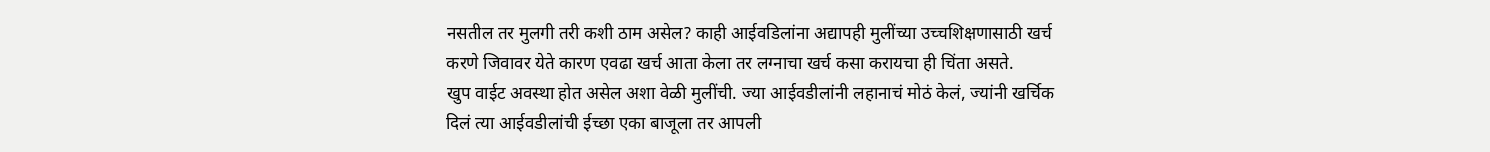नसतील तर मुलगी तरी कशी ठाम असेल? काही आईवडिलांना अद्यापही मुलींच्या उच्चशिक्षणासाठी खर्च करणे जिवावर येते कारण एवढा खर्च आता केला तर लग्नाचा खर्च कसा करायचा ही चिंता असते.
खुप वाईट अवस्था होत असेल अशा वेळी मुलींची. ज्या आईवडीलांनी लहानाचं मोठं केलं, ज्यांनी खर्चिक दिलं त्या आईवडीलांची ईच्छा एका बाजूला तर आपली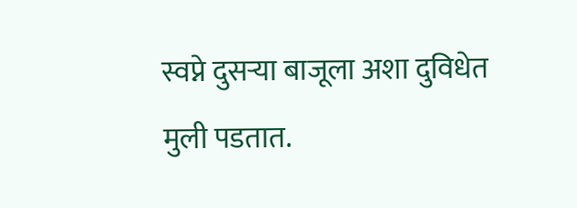स्वप्ने दुसर्‍या बाजूला अशा दुविधेत मुली पडतात.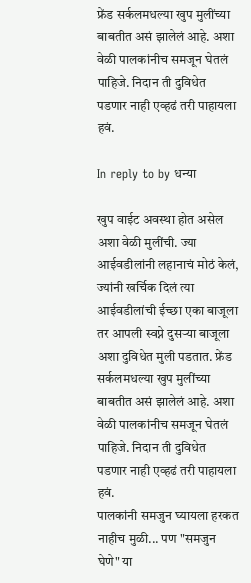फ्रेंड सर्कलमधल्या खुप मुलींच्या बाबतीत असं झालेलं आहे. अशा वेळी पालकांनीच समजून घेतलं पाहिजे. निदान ती दुविधेत पडणार नाही एव्हढं तरी पाहायला हवं.

In reply to by धन्या

खुप वाईट अवस्था होत असेल अशा वेळी मुलींची. ज्या आईवडीलांनी लहानाचं मोठं केलं, ज्यांनी खर्चिक दिलं त्या आईवडीलांची ईच्छा एका बाजूला तर आपली स्वप्ने दुसर्‍या बाजूला अशा दुविधेत मुली पडतात. फ्रेंड सर्कलमधल्या खुप मुलींच्या बाबतीत असं झालेलं आहे. अशा वेळी पालकांनीच समजून घेतलं पाहिजे. निदान ती दुविधेत पडणार नाही एव्हढं तरी पाहायला हवं.
पालकांनी समजुन घ्यायला हरकत नाहीच मुळी... पण "समजुन घेणे" या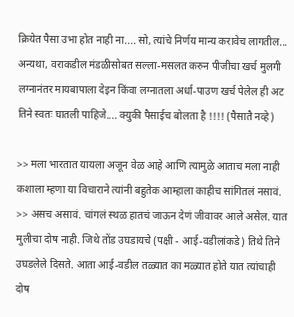क्रियेत पैसा उभा होत नाही ना.... सो, त्यांचे निर्णय मान्य करावेच लागतील... अन्यथा, वराकडील मंडळीसोबत सल्ला-मसलत करुन पीजीचा खर्च मुलगी लग्नानंतर मायबापाला देइन किंवा लग्नातला अर्धा-पाउण खर्च पेलेल ही अट तिने स्वतः घातली पाहिजे.... क्युकी पैसाईच बोलता है !!!! (पैसातै नव्हे)

>> मला भारतात यायला अजून वेळ आहे आणि त्यामुळे आताच मला नाही कशाला म्हणा या विचाराने त्यांनी बहुतेक आम्हाला काहीच सांगितलं नसावं. >> असच असावं. चांगलं स्थळ हातचं जाऊन देणं जीवावर आले असेल. यात मुलीचा दोष नाही. जिथे तोंड उघडायचे (पक्षी - आई-वडीलांकडे) तिथे तिने उघडलेले दिसते. आता आई-वडील तळ्यात का मळ्यात होते यात त्यांचाही दोष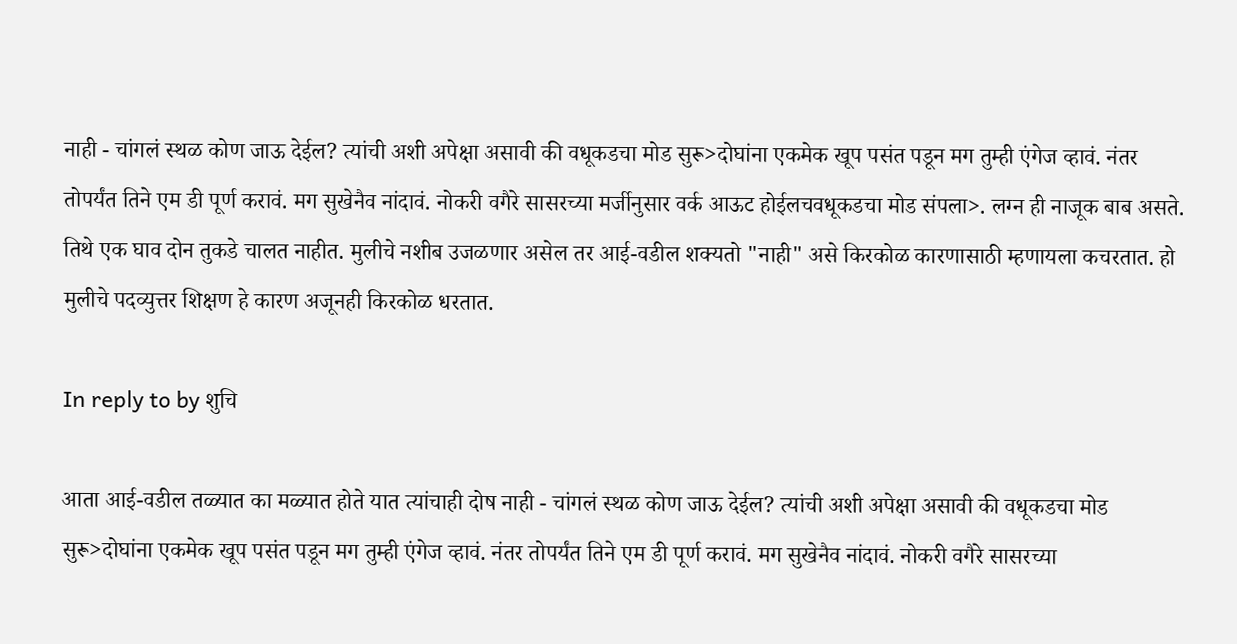नाही - चांगलं स्थळ कोण जाऊ देईल? त्यांची अशी अपेक्षा असावी की वधूकडचा मोड सुरू>दोघांना एकमेक खूप पसंत पडून मग तुम्ही एंगेज व्हावं. नंतर तोपर्यंत तिने एम डी पूर्ण करावं. मग सुखेनैव नांदावं. नोकरी वगैरे सासरच्या मर्जीनुसार वर्क आऊट होईलचवधूकडचा मोड संपला>. लग्न ही नाजूक बाब असते. तिथे एक घाव दोन तुकडे चालत नाहीत. मुलीचे नशीब उजळणार असेल तर आई-वडील शक्यतो "नाही" असे किरकोळ कारणासाठी म्हणायला कचरतात. हो मुलीचे पदव्युत्तर शिक्षण हे कारण अजूनही किरकोळ धरतात.

In reply to by शुचि

आता आई-वडील तळ्यात का मळ्यात होते यात त्यांचाही दोष नाही - चांगलं स्थळ कोण जाऊ देईल? त्यांची अशी अपेक्षा असावी की वधूकडचा मोड सुरू>दोघांना एकमेक खूप पसंत पडून मग तुम्ही एंगेज व्हावं. नंतर तोपर्यंत तिने एम डी पूर्ण करावं. मग सुखेनैव नांदावं. नोकरी वगैरे सासरच्या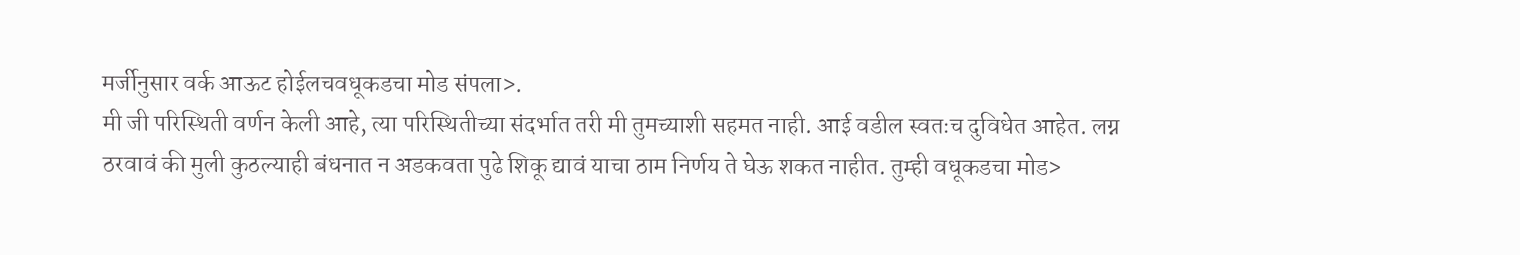मर्जीनुसार वर्क आऊट होईलचवधूकडचा मोड संपला>.
मी जी परिस्थिती वर्णन केली आहे, त्या परिस्थितीच्या संदर्भात तरी मी तुमच्याशी सहमत नाही. आई वडील स्वतःच दुविधेत आहेत. लग्न ठरवावं की मुली कुठल्याही बंधनात न अडकवता पुढे शिकू द्यावं याचा ठाम निर्णय ते घेऊ शकत नाहीत. तुम्ही वधूकडचा मोड>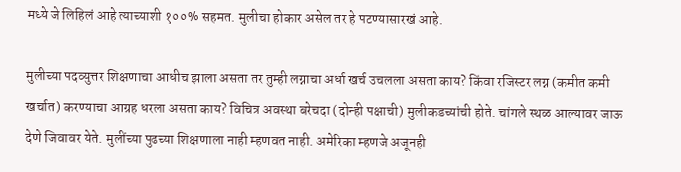मध्ये जे लिहिलं आहे त्याच्याशी १००% सहमत. मुलीचा होकार असेल तर हे पटण्यासारखं आहे.

मुलीच्या पदव्युत्तर शिक्षणाचा आधीच झाला असता तर तुम्ही लग्नाचा अर्धा खर्च उचलला असता काय? किंवा रजिस्टर लग्न (कमीत कमी खर्चात) करण्याचा आग्रह धरला असता काय? विचित्र अवस्था बरेचदा (दोन्ही पक्षाची) मुलीकडच्यांची होते. चांगले स्थळ आल्यावर जाऊ देणे जिवावर येते. मुलींच्या पुढच्या शिक्षणाला नाही म्हणवत नाही. अमेरिका म्हणजे अजूनही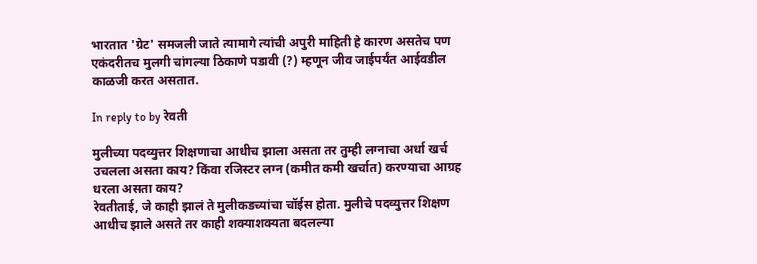भारतात 'ग्रेट' समजली जाते त्यामागे त्यांची अपुरी माहिती हे कारण असतेच पण एकंदरीतच मुलगी चांगल्या ठिकाणे पडावी (?) म्हणून जीव जाईपर्यंत आईवडील काळजी करत असतात.

In reply to by रेवती

मुलीच्या पदव्युत्तर शिक्षणाचा आधीच झाला असता तर तुम्ही लग्नाचा अर्धा खर्च उचलला असता काय? किंवा रजिस्टर लग्न (कमीत कमी खर्चात) करण्याचा आग्रह धरला असता काय?
रेवतीताई, जे काही झालं ते मुलीकडच्यांचा चॉईस होता. मुलीचे पदव्युत्तर शिक्षण आधीच झाले असते तर काही शक्याशक्यता बदलल्या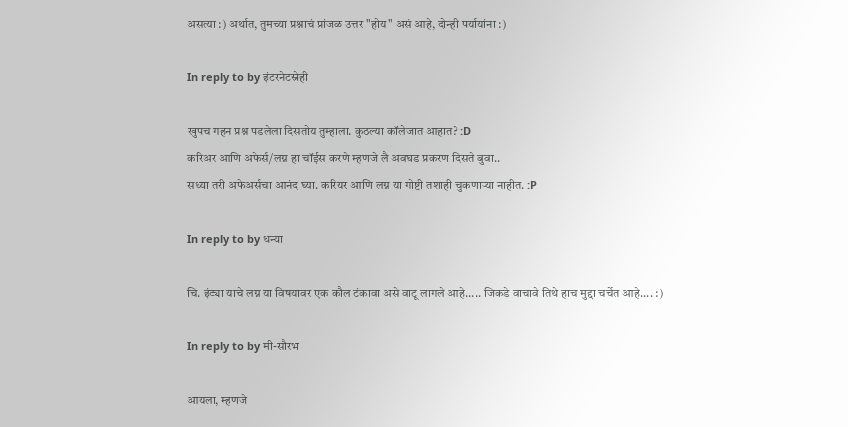असत्या :) अर्थात, तुमच्या प्रश्नाचं प्रांजळ उत्तर "होय" असं आहे, दोन्ही पर्यायांना :)

In reply to by इंटरनेटस्नेही

खुपच गहन प्रश्न पडलेला दिसतोय तुम्हाला. कुठल्या कॉलेजात आहात? :D
करिअर आणि अफेर्स/लग्न हा चॉईस करणे म्हणजे लै अवघड प्रकरण दिसते बुवा..
सध्या तरी अफेअर्सचा आनंद घ्या. करियर आणि लग्न या गोष्टी तशाही चुकणार्‍या नाहीत. :P

In reply to by धन्या

चि. इंट्या याचे लग्न या विषयावर एक कौल टंकावा असे वाटू लागले आहे..... जिकडे वाचावे तिथे हाच मुद्दा चर्चेत आहे.... :)

In reply to by मी-सौरभ

आयला, म्हणजे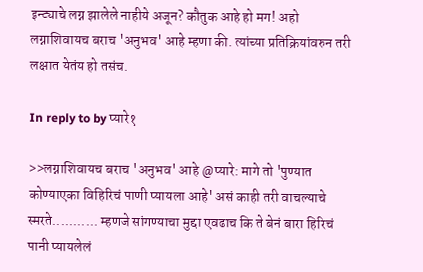इन्ट्याचे लग्न झालेले नाहीये अजून? कौतुक आहे हो मग! अहो लग्नाशिवायच बराच 'अनुभव' आहे म्हणा की. त्यांच्या प्रतिक्रियांवरुन तरी लक्षात येतंय हो तसंच.

In reply to by प्यारे१

>>लग्नाशिवायच बराच 'अनुभव' आहे @प्यारे: मागे तो 'पुण्यात कोण्याएका विहिरिचं पाणी प्यायला आहे' असं काही तरी वाचल्याचे स्मरते........... म्हणजे सांगण्याचा मुद्दा एवढाच कि ते बेनं बारा हिरिचं पानी प्यायलेलं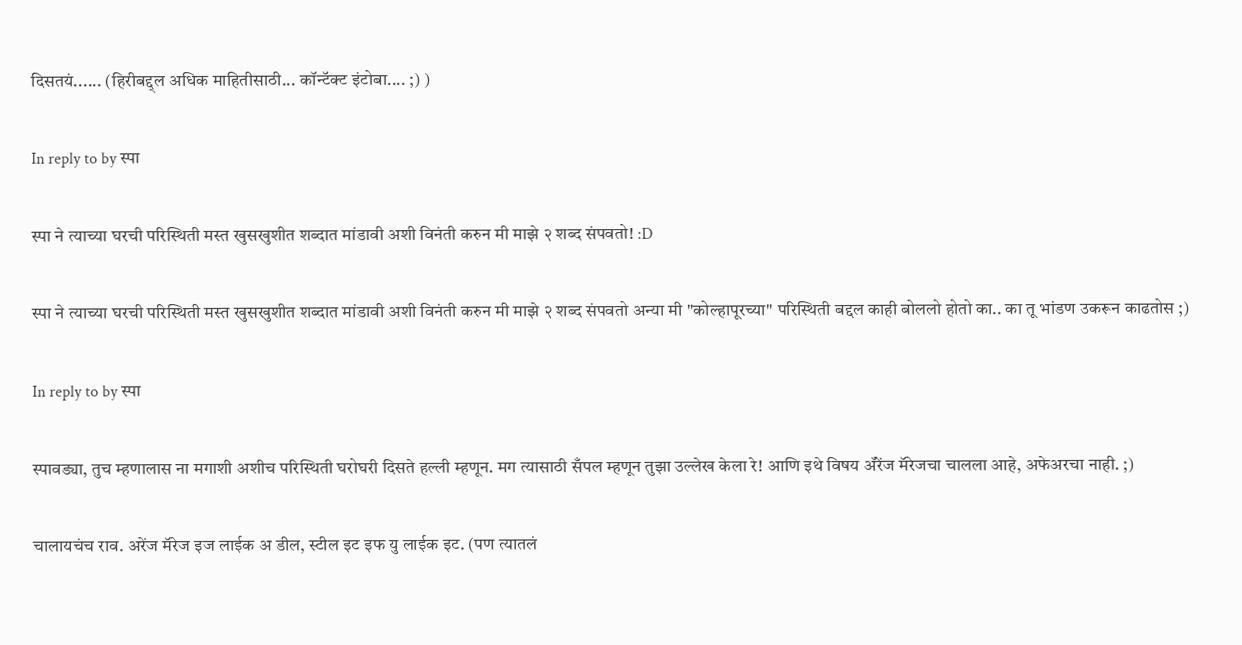दिसतयं...... (हिरीबद्द्ल अधिक माहितीसाठी... कॉन्टॅक्ट इंटोबा.... ;) )

In reply to by स्पा

स्पा ने त्याच्या घरची परिस्थिती मस्त खुसखुशीत शब्दात मांडावी अशी विनंती करुन मी माझे २ शब्द संपवतो! :D

स्पा ने त्याच्या घरची परिस्थिती मस्त खुसखुशीत शब्दात मांडावी अशी विनंती करुन मी माझे २ शब्द संपवतो अन्या मी "कोल्हापूरच्या" परिस्थिती बद्दल काही बोललो होतो का.. का तू भांडण उकरून काढतोस ;)

In reply to by स्पा

स्पावड्या, तुच म्हणालास ना मगाशी अशीच परिस्थिती घरोघरी दिसते हल्ली म्हणून. मग त्यासाठी सँपल म्हणून तुझा उल्लेख केला रे! आणि इथे विषय अ‍ॅरेंज मॅरेजचा चालला आहे, अफेअरचा नाही. ;)

चालायचंच राव. अरेंज मॅरेज इज लाईक अ डील, स्टील इट इफ यु लाईक इट. (पण त्यातलं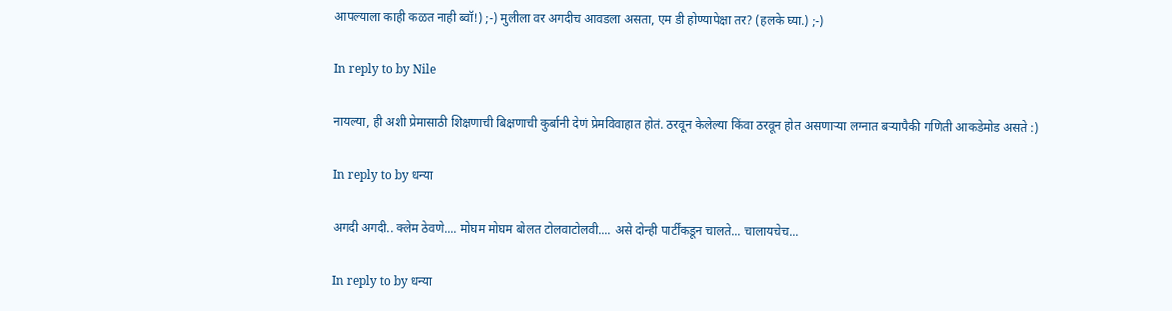आपल्याला काही कळत नाही ब्वॉ!) ;-) मुलीला वर अगदीच आवडला असता, एम डी होण्यापेक्षा तर? (हलके घ्या.) ;-)

In reply to by Nile

नायल्या, ही अशी प्रेमासाठी शिक्षणाची बिक्षणाची कुर्बानी देणं प्रेमविवाहात होतं. ठरवून केलेल्या किंवा ठरवून होत असणार्‍या लग्नात बर्‍यापैकी गणिती आकडेमोड असते :)

In reply to by धन्या

अगदी अगदी.. क्लेम ठेवणे.... मोघम मोघम बोलत टोलवाटोलवी.... असे दोन्ही पार्टींकडून चालते... चालायचेच...

In reply to by धन्या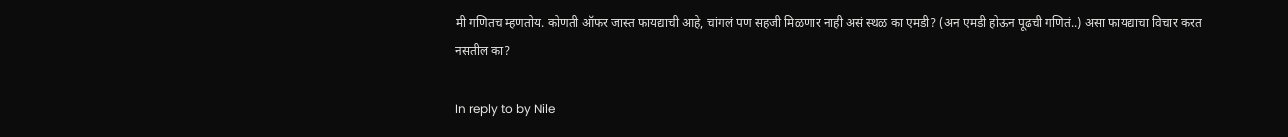मी गणितच म्हणतोय. कोणती ऑफर जास्त फायद्याची आहे, चांगलं पण सहजी मिळणार नाही असं स्थळ का एमडी? (अन एमडी होऊन पूढची गणितं..) असा फायद्याचा विचार करत नसतील का?

In reply to by Nile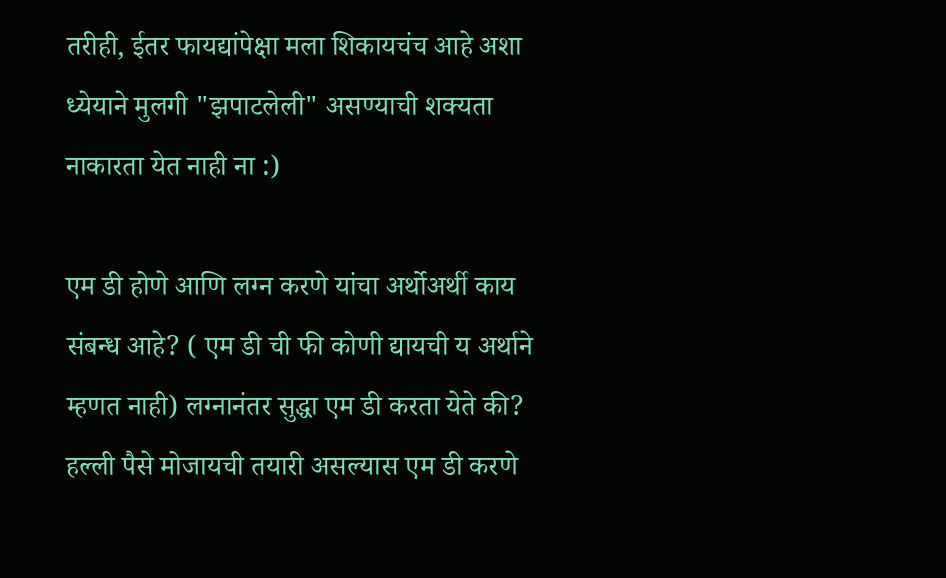तरीही, ईतर फायद्यांपेक्षा मला शिकायचंच आहे अशा ध्येयाने मुलगी "झपाटलेली" असण्याची शक्यता नाकारता येत नाही ना :)

एम डी होणे आणि लग्न करणे यांचा अर्थोअर्थी काय संबन्ध आहे? ( एम डी ची फी कोणी द्यायची य अर्थाने म्हणत नाही) लग्नानंतर सुद्धा एम डी करता येते की? हल्ली पैसे मोजायची तयारी असल्यास एम डी करणे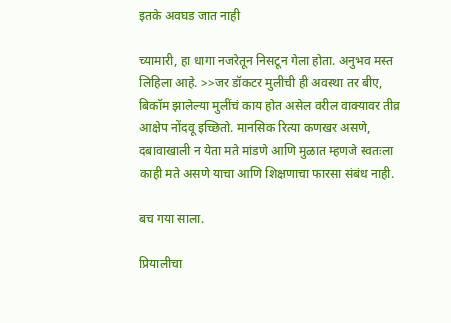इतके अवघड जात नाही

च्यामारी, हा धागा नजरेतून निसटून गेला होता. अनुभव मस्त लिहिला आहे. >>जर डॉकटर मुलीची ही अवस्था तर बीए, बिकॉम झालेल्या मुलींचं काय होत असेल वरील वाक्यावर तीव्र आक्षेप नोंदवू इच्छितो. मानसिक रित्या कणखर असणे, दबावाखाली न येता मते मांडणे आणि मुळात म्हणजे स्वतःला काही मते असणे याचा आणि शिक्षणाचा फारसा संबंध नाही.

बच गया साला.

प्रियालीचा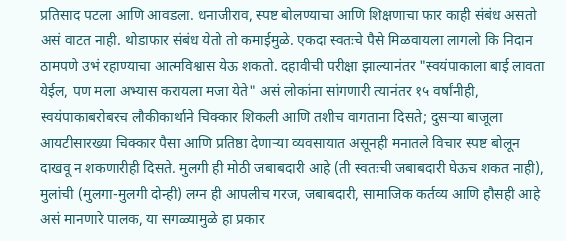प्रतिसाद पटला आणि आवडला. धनाजीराव, स्पष्ट बोलण्याचा आणि शिक्षणाचा फार काही संबंध असतो असं वाटत नाही. थोडाफार संबंध येतो तो कमाईमुळे. एकदा स्वतःचे पैसे मिळवायला लागलो कि निदान ठामपणे उभं रहाण्याचा आत्मविश्वास येऊ शकतो. दहावीची परीक्षा झाल्यानंतर "स्वयंपाकाला बाई लावता येईल, पण मला अभ्यास करायला मजा येते" असं लोकांना सांगणारी त्यानंतर १५ वर्षांनीही, स्वयंपाकाबरोबरच लौकीकार्थाने चिक्कार शिकली आणि तशीच वागताना दिसते; दुसर्‍या बाजूला आयटीसारख्या चिक्कार पैसा आणि प्रतिष्ठा देणार्‍या व्यवसायात असूनही मनातले विचार स्पष्ट बोलून दाखवू न शकणारीही दिसते. मुलगी ही मोठी जबाबदारी आहे (ती स्वतःची जबाबदारी घेऊच शकत नाही), मुलांची (मुलगा-मुलगी दोन्ही) लग्न ही आपलीच गरज, जबाबदारी, सामाजिक कर्तव्य आणि हौसही आहे असं मानणारे पालक, या सगळ्यामुळे हा प्रकार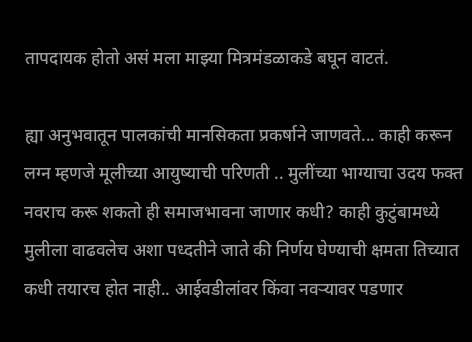तापदायक होतो असं मला माझ्या मित्रमंडळाकडे बघून वाटतं.

ह्या अनुभवातून पालकांची मानसिकता प्रकर्षाने जाणवते... काही करून लग्न म्हणजे मूलीच्या आयुष्याची परिणती .. मुलींच्या भाग्याचा उदय फक्त नवराच करू शकतो ही समाजभावना जाणार कधी? काही कुटुंबामध्ये मुलीला वाढवलेच अशा पध्दतीने जाते की निर्णय घेण्याची क्षमता तिच्यात कधी तयारच होत नाही.. आईवडीलांवर किंवा नवर्‍यावर पडणार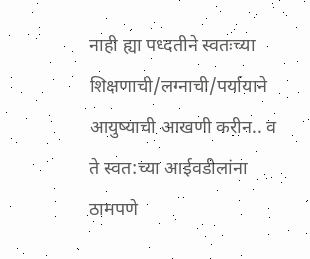नाही ह्या पध्दतीने स्वतःच्या शिक्षणाची/लग्नाची/पर्यायाने आयुष्याची आखणी करीन.. व ते स्वत:च्या आईवडीलांना ठामपणे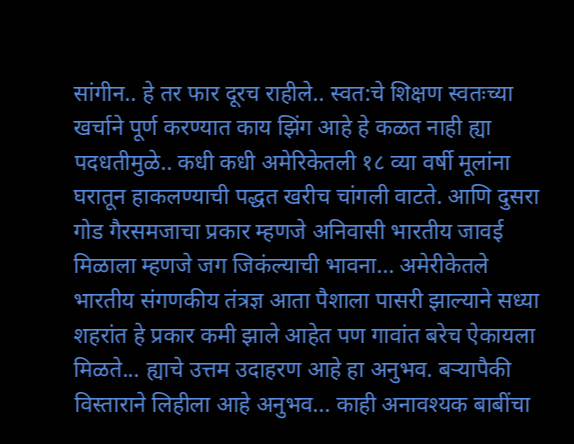सांगीन.. हे तर फार दूरच राहीले.. स्वत:चे शिक्षण स्वतःच्या खर्चाने पूर्ण करण्यात काय झिंग आहे हे कळत नाही ह्या पदधतीमुळे.. कधी कधी अमेरिकेतली १८ व्या वर्षी मूलांना घरातून हाकलण्याची पद्धत खरीच चांगली वाटते. आणि दुसरा गोड गैरसमजाचा प्रकार म्हणजे अनिवासी भारतीय जावई मिळाला म्हणजे जग जिकंल्याची भावना... अमेरीकेतले भारतीय संगणकीय तंत्रज्ञ आता पैशाला पासरी झाल्याने सध्या शहरांत हे प्रकार कमी झाले आहेत पण गावांत बरेच ऐकायला मिळते... ह्याचे उत्तम उदाहरण आहे हा अनुभव. बर्‍यापैकी विस्ताराने लिहीला आहे अनुभव... काही अनावश्यक बाबींचा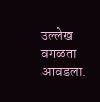उल्लेख वगळता आवडला.